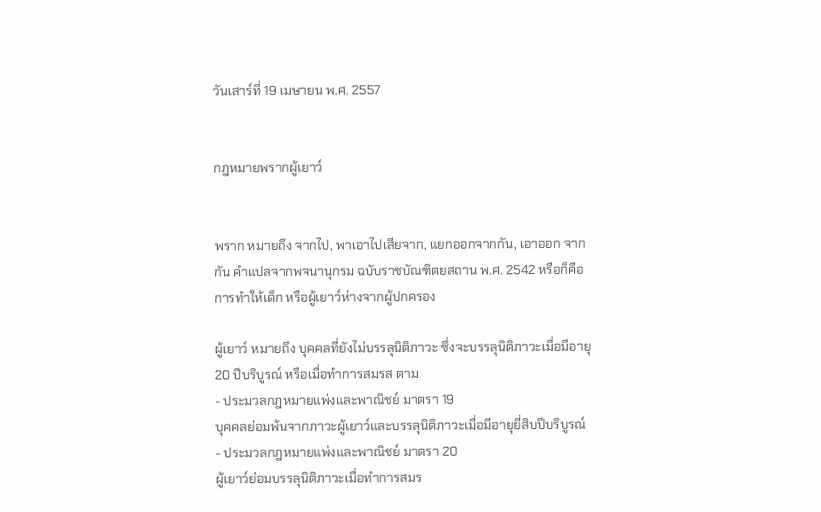วันเสาร์ที่ 19 เมษายน พ.ศ. 2557


กฎหมายพรากผู้เยาว์


พราก หมายถึง จากไป, พาเอาไปเสียจาก, แยกออกจากกัน, เอาออก จากกัน คำแปลจากพจนานุกรม ฉบับราชบัณฑิตยสถาน พ.ศ. 2542 หรือก็คือ การทำให้เด็ก หรือผู้เยาว์ห่างจากผู้ปกครอง

ผู้เยาว์ หมายถึง บุคคลที่ยังไม่บรรลุนิติภาวะ ซึ่งจะบรรลุนิติภาวะเมื่อมีอายุ 20 ปีบริบูรณ์ หรือเมื่อทำการสมรส ตาม
- ประมวลกฎหมายแพ่งและพาณิชย์ มาตรา 19
บุคคลย่อมพ้นจากภาวะผู้เยาว์และบรรลุนิติภาวะเมื่อมีอายุยี่สิบปีบริบูรณ์
- ประมวลกฎหมายแพ่งและพาณิชย์ มาตรา 20
ผู้เยาว์ย่อมบรรลุนิติภาวะเมื่อทำการสมร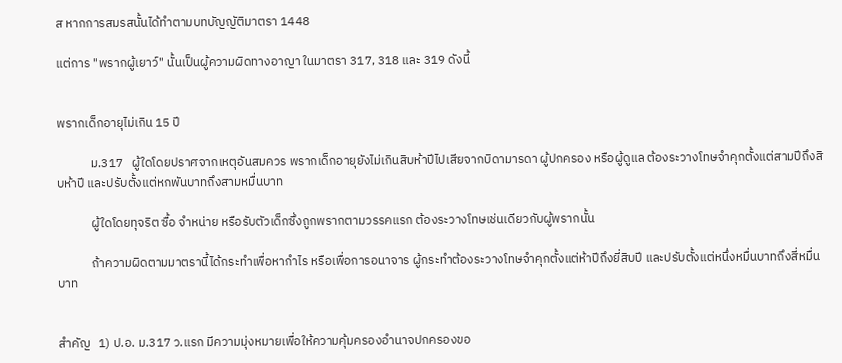ส หากการสมรสนั้นได้ทำตามบทบัญญัติมาตรา 1448

แต่การ "พรากผู้เยาว์" นั้นเป็นผู้ความผิดทางอาญา ในมาตรา 317, 318 และ 319 ดังนี้


พรากเด็กอายุไม่เกิน 15 ปี

            ม.317   ผู้ใดโดยปราศจากเหตุอันสมควร พรากเด็กอายุยังไม่เกินสิบห้าปีไปเสียจากบิดามารดา ผู้ปกครอง หรือผู้ดูแล ต้องระวางโทษจำคุกตั้งแต่สามปีถึงสิบห้าปี และปรับตั้งแต่หกพันบาทถึงสามหมื่นบาท

            ผู้ใดโดยทุจริต ซื้อ จำหน่าย หรือรับตัวเด็กซึ่งถูกพรากตามวรรคแรก ต้องระวางโทษเช่นเดียวกับผู้พรากนั้น

            ถ้าความผิดตามมาตรานี้ได้กระทำเพื่อหากำไร หรือเพื่อการอนาจาร ผู้กระทำต้องระวางโทษจำคุกตั้งแต่ห้าปีถึงยี่สิบปี และปรับตั้งแต่หนึ่งหมื่นบาทถึงสี่หมื่นบาท


สำคัญ   1) ป.อ. ม.317 ว.แรก มีความมุ่งหมายเพื่อให้ความคุ้มครองอำนาจปกครองขอ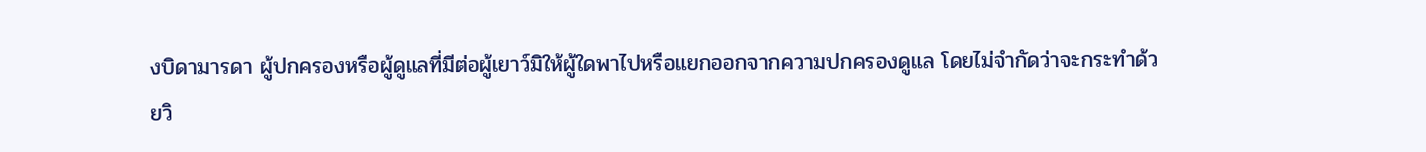งบิดามารดา ผู้ปกครองหรือผู้ดูแลที่มีต่อผู้เยาว์มิให้ผู้ใดพาไปหรือแยกออกจากความปกครองดูแล โดยไม่จำกัดว่าจะกระทำด้วยวิ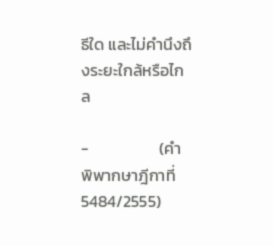ธีใด และไม่คำนึงถึงระยะใกล้หรือไกล

-                   (คำพิพากษาฎีกาที่ 5484/2555)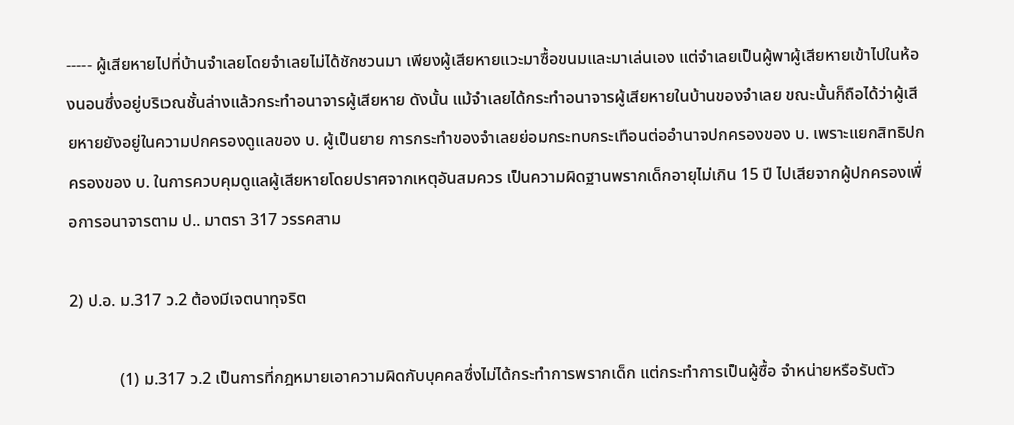----- ผู้เสียหายไปที่บ้านจำเลยโดยจำเลยไม่ได้ชักชวนมา เพียงผู้เสียหายแวะมาซื้อขนมและมาเล่นเอง แต่จำเลยเป็นผู้พาผู้เสียหายเข้าไปในห้องนอนซึ่งอยู่บริเวณชั้นล่างแล้วกระทำอนาจารผู้เสียหาย ดังนั้น แม้จำเลยได้กระทำอนาจารผู้เสียหายในบ้านของจำเลย ขณะนั้นก็ถือได้ว่าผู้เสียหายยังอยู่ในความปกครองดูแลของ บ. ผู้เป็นยาย การกระทำของจำเลยย่อมกระทบกระเทือนต่ออำนาจปกครองของ บ. เพราะแยกสิทธิปกครองของ บ. ในการควบคุมดูแลผู้เสียหายโดยปราศจากเหตุอันสมควร เป็นความผิดฐานพรากเด็กอายุไม่เกิน 15 ปี ไปเสียจากผู้ปกครองเพื่อการอนาจารตาม ป.. มาตรา 317 วรรคสาม

2) ป.อ. ม.317 ว.2 ต้องมีเจตนาทุจริต

            (1) ม.317 ว.2 เป็นการที่กฎหมายเอาความผิดกับบุคคลซึ่งไม่ได้กระทำการพรากเด็ก แต่กระทำการเป็นผู้ซื้อ จำหน่ายหรือรับตัว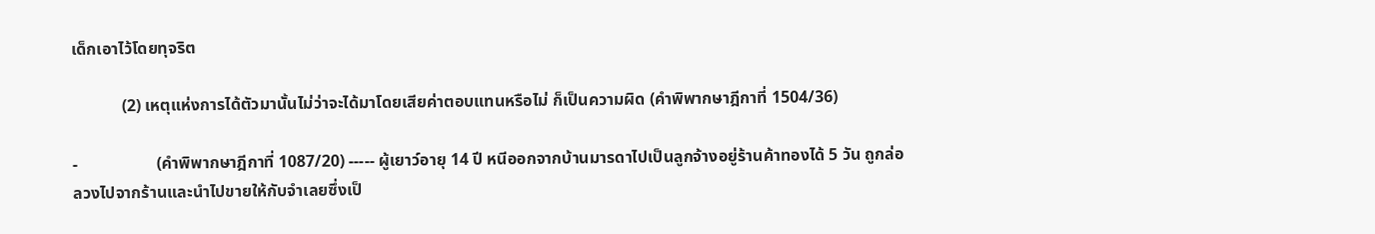เด็กเอาไว้โดยทุจริต

            (2) เหตุแห่งการได้ตัวมานั้นไม่ว่าจะได้มาโดยเสียค่าตอบแทนหรือไม่ ก็เป็นความผิด (คำพิพากษาฎีกาที่ 1504/36)

-                   (คำพิพากษาฎีกาที่ 1087/20) ----- ผู้เยาว์อายุ 14 ปี หนีออกจากบ้านมารดาไปเป็นลูกจ้างอยู่ร้านค้าทองได้ 5 วัน ถูกล่อลวงไปจากร้านและนำไปขายให้กับจำเลยซึ่งเป็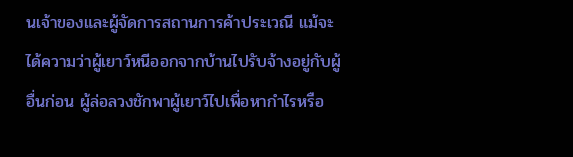นเจ้าของและผู้จัดการสถานการค้าประเวณี แม้จะได้ความว่าผู้เยาว์หนีออกจากบ้านไปรับจ้างอยู่กับผู้อื่นก่อน ผู้ล่อลวงชักพาผู้เยาว์ไปเพื่อหากำไรหรือ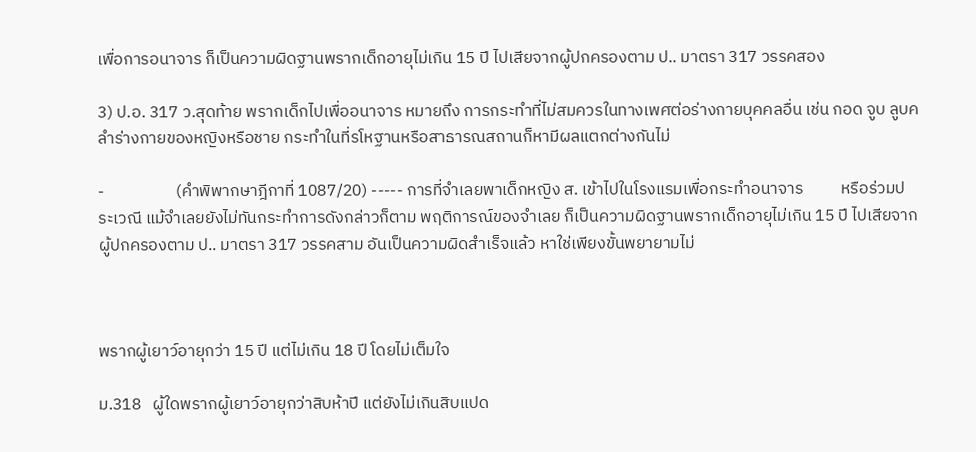เพื่อการอนาจาร ก็เป็นความผิดฐานพรากเด็กอายุไม่เกิน 15 ปี ไปเสียจากผู้ปกครองตาม ป.. มาตรา 317 วรรคสอง

3) ป.อ. 317 ว.สุดท้าย พรากเด็กไปเพื่ออนาจาร หมายถึง การกระทำที่ไม่สมควรในทางเพศต่อร่างกายบุคคลอื่น เช่น กอด จูบ ลูบคลำร่างกายของหญิงหรือชาย กระทำในที่รโหฐานหรือสาธารณสถานก็หามีผลแตกต่างกันไม่

-                   (คำพิพากษาฎีกาที่ 1087/20) ----- การที่จำเลยพาเด็กหญิง ส. เข้าไปในโรงแรมเพื่อกระทำอนาจาร          หรือร่วมประเวณี แม้จำเลยยังไม่ทันกระทำการดังกล่าวก็ตาม พฤติการณ์ของจำเลย ก็เป็นความผิดฐานพรากเด็กอายุไม่เกิน 15 ปี ไปเสียจากผู้ปกครองตาม ป.. มาตรา 317 วรรคสาม อันเป็นความผิดสำเร็จแล้ว หาใช่เพียงขั้นพยายามไม่



พรากผู้เยาว์อายุกว่า 15 ปี แต่ไม่เกิน 18 ปี โดยไม่เต็มใจ

ม.318   ผู้ใดพรากผู้เยาว์อายุกว่าสิบห้าปี แต่ยังไม่เกินสิบแปด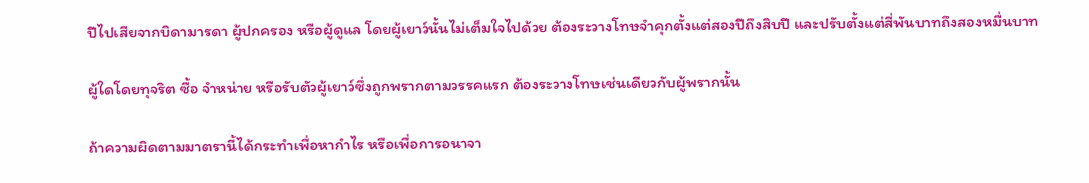ปีไปเสียจากบิดามารดา ผู้ปกครอง หรือผู้ดูแล โดยผู้เยาว์นั้นไม่เต็มใจไปด้วย ต้องระวางโทษจำคุกตั้งแต่สองปีถึงสิบปี และปรับตั้งแต่สี่พันบาทถึงสองหมื่นบาท

ผู้ใดโดยทุจริต ซื้อ จำหน่าย หรือรับตัวผู้เยาว์ซึ่งถูกพรากตามวรรคแรก ต้องระวางโทษเช่นเดียวกับผู้พรากนั้น

ถ้าความผิดตามมาตรานี้ได้กระทำเพื่อหากำไร หรือเพื่อการอนาจา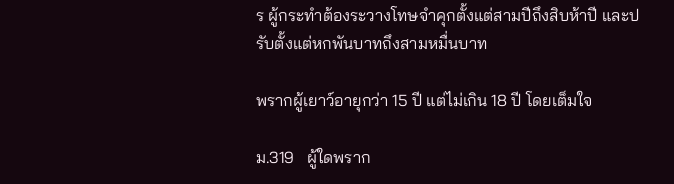ร ผู้กระทำต้องระวางโทษจำคุกตั้งแต่สามปีถึงสิบห้าปี และปรับตั้งแต่หกพันบาทถึงสามหมื่นบาท

พรากผู้เยาว์อายุกว่า 15 ปี แต่ไม่เกิน 18 ปี โดยเต็มใจ

ม.319   ผู้ใดพราก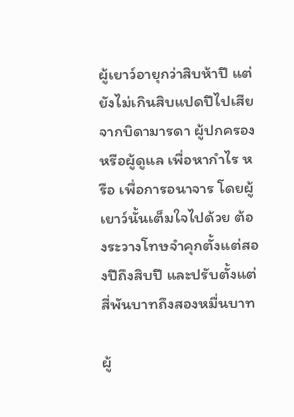ผู้เยาว์อายุกว่าสิบห้าปี แต่ยังไม่เกินสิบแปดปีไปเสียจากบิดามารดา ผู้ปกครอง หรือผู้ดูแล เพื่อหากำไร หรือ เพื่อการอนาจาร โดยผู้เยาว์นั้นเต็มใจไปด้วย ต้องระวางโทษจำคุกตั้งแต่สองปีถึงสิบปี และปรับตั้งแต่สี่พันบาทถึงสองหมื่นบาท

ผู้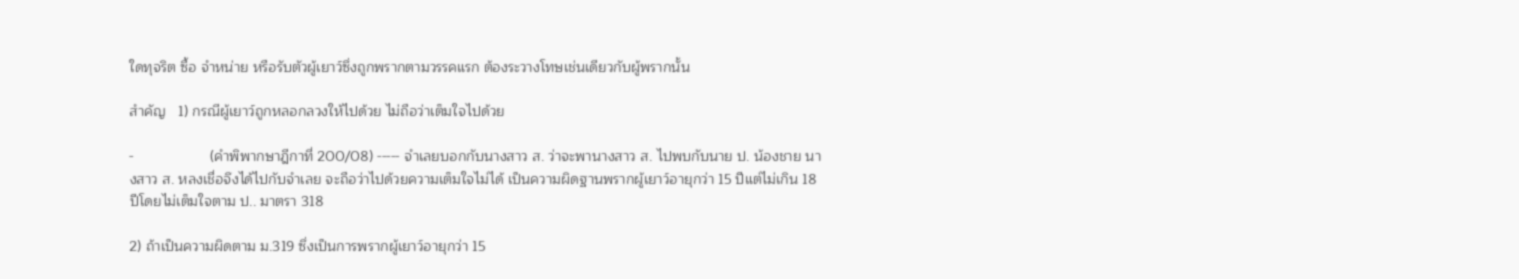ใดทุจริต ซื้อ จำหน่าย หรือรับตัวผู้เยาว์ซึ่งถูกพรากตามวรรคแรก ต้องระวางโทษเช่นเดียวกับผู้พรากนั้น

สำคัญ   1) กรณีผู้เยาว์ถูกหลอกลวงให้ไปด้วย ไม่ถือว่าเต็มใจไปด้วย

-                   (คำพิพากษาฎีกาที่ 200/08) ----- จำเลยบอกกับนางสาว ส. ว่าจะพานางสาว ส. ไปพบกับนาย ป. น้องชาย นางสาว ส. หลงเชื่อจึงได้ไปกับจำเลย จะถือว่าไปด้วยความเต็มใจไม่ได้ เป็นความผิดฐานพรากผู้เยาว์อายุกว่า 15 ปีแต่ไม่เกิน 18 ปีโดยไม่เต็มใจตาม ป.. มาตรา 318

2) ถ้าเป็นความผิดตาม ม.319 ซึ่งเป็นการพรากผู้เยาว์อายุกว่า 15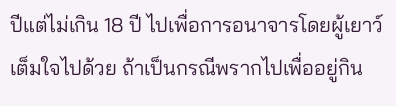ปีแต่ไม่เกิน 18 ปี ไปเพื่อการอนาจารโดยผู้เยาว์เต็มใจไปด้วย ถ้าเป็นกรณีพรากไปเพื่ออยู่กิน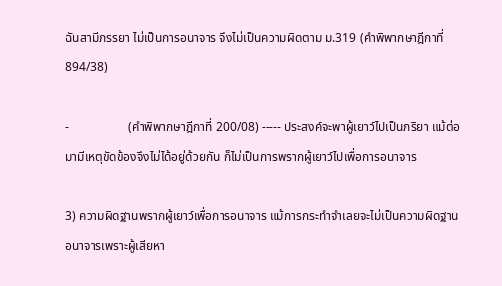ฉันสามีภรรยา ไม่เป็นการอนาจาร จึงไม่เป็นความผิดตาม ม.319 (คำพิพากษาฎีกาที่ 894/38)

-                   (คำพิพากษาฎีกาที่ 200/08) ----- ประสงค์จะพาผู้เยาว์ไปเป็นภริยา แม้ต่อมามีเหตุขัดข้องจึงไม่ได้อยู่ด้วยกัน ก็ไม่เป็นการพรากผู้เยาว์ไปเพื่อการอนาจาร

3) ความผิดฐานพรากผู้เยาว์เพื่อการอนาจาร แม้การกระทำจำเลยจะไม่เป็นความผิดฐานอนาจารเพราะผู้เสียหา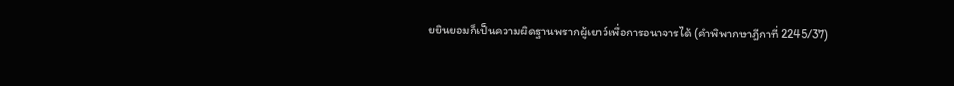ยยินยอมก็เป็นความผิดฐานพรากผู้เยาว์เพื่อการอนาจารได้ (คำพิพากษาฎีกาที่ 2245/37)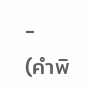-          (คำพิ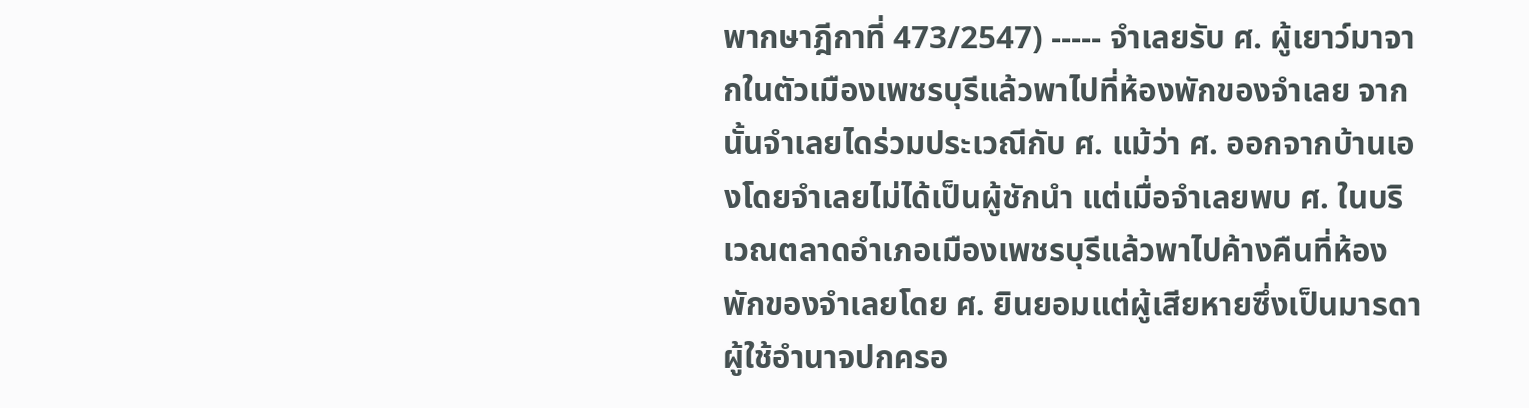พากษาฎีกาที่ 473/2547) ----- จำเลยรับ ศ. ผู้เยาว์มาจากในตัวเมืองเพชรบุรีแล้วพาไปที่ห้องพักของจำเลย จากนั้นจำเลยไดร่วมประเวณีกับ ศ. แม้ว่า ศ. ออกจากบ้านเองโดยจำเลยไม่ได้เป็นผู้ชักนำ แต่เมื่อจำเลยพบ ศ. ในบริเวณตลาดอำเภอเมืองเพชรบุรีแล้วพาไปค้างคืนที่ห้องพักของจำเลยโดย ศ. ยินยอมแต่ผู้เสียหายซึ่งเป็นมารดาผู้ใช้อำนาจปกครอ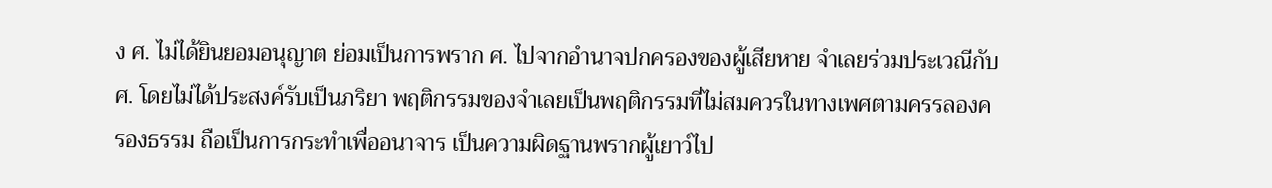ง ศ. ไม่ได้ยินยอมอนุญาต ย่อมเป็นการพราก ศ. ไปจากอำนาจปกครองของผู้เสียหาย จำเลยร่วมประเวณีกับ ศ. โดยไม่ได้ประสงค์รับเป็นภริยา พฤติกรรมของจำเลยเป็นพฤติกรรมที่ไม่สมควรในทางเพศตามครรลองครองธรรม ถือเป็นการกระทำเพื่ออนาจาร เป็นความผิดฐานพรากผู้เยาว์ไป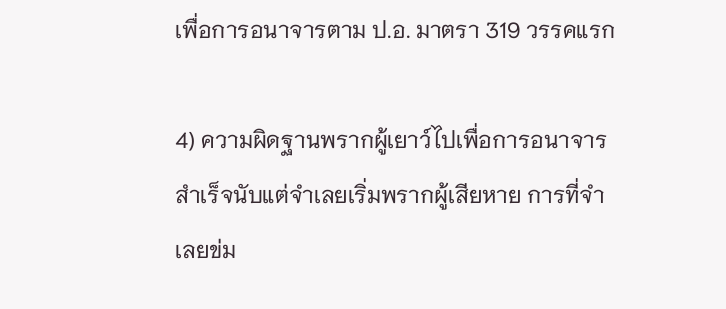เพื่อการอนาจารตาม ป.อ. มาตรา 319 วรรคแรก

4) ความผิดฐานพรากผู้เยาว์ไปเพื่อการอนาจารสำเร็จนับแต่จำเลยเริ่มพรากผู้เสียหาย การที่จำเลยข่ม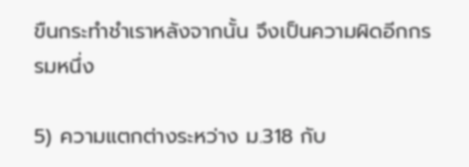ขืนกระทำชำเราหลังจากนั้น จึงเป็นความผิดอีกกรรมหนึ่ง

5) ความแตกต่างระหว่าง ม.318 กับ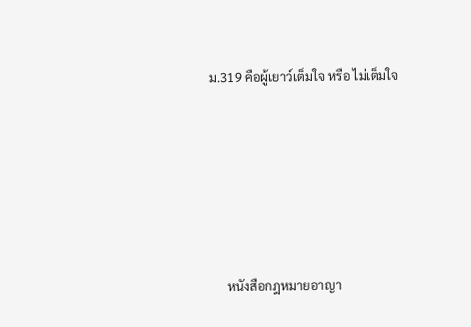ม.319 คือผู้เยาว์เต็มใจ หรือ ไม่เต็มใจ







     หนังสือกฎหมายอาญา